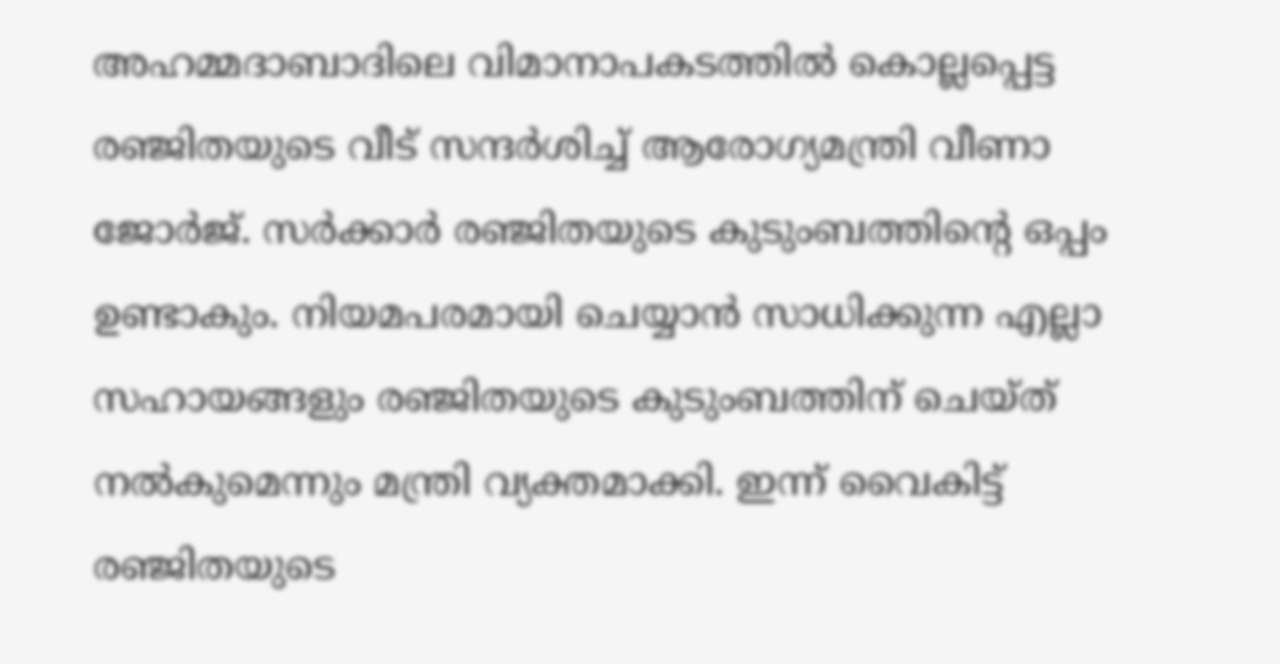അഹമ്മദാബാദിലെ വിമാനാപകടത്തിൽ കൊല്ലപ്പെട്ട രഞ്ജിതയുടെ വീട് സന്ദർശിച്ച് ആരോഗ്യമന്ത്രി വീണാ ജോർജ്. സർക്കാർ രഞ്ജിതയുടെ കുടുംബത്തിൻ്റെ ഒപ്പം ഉണ്ടാകും. നിയമപരമായി ചെയ്യാൻ സാധിക്കുന്ന എല്ലാ സഹായങ്ങളും രഞ്ജിതയുടെ കുടുംബത്തിന് ചെയ്ത് നൽകുമെന്നും മന്ത്രി വ്യക്തമാക്കി. ഇന്ന് വൈകിട്ട് രഞ്ജിതയുടെ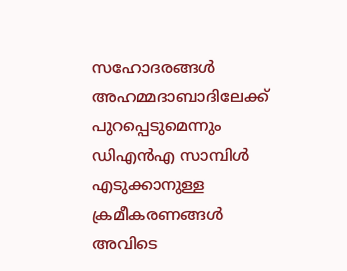സഹോദരങ്ങൾ അഹമ്മദാബാദിലേക്ക് പുറപ്പെടുമെന്നും ഡിഎൻഎ സാമ്പിൾ എടുക്കാനുള്ള ക്രമീകരണങ്ങൾ അവിടെ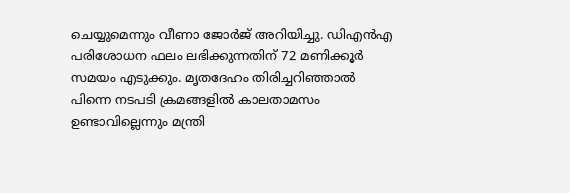ചെയ്യുമെന്നും വീണാ ജോർജ് അറിയിച്ചു. ഡിഎൻഎ പരിശോധന ഫലം ലഭിക്കുന്നതിന് 72 മണിക്കൂർ സമയം എടുക്കും. മൃതദേഹം തിരിച്ചറിഞ്ഞാൽ പിന്നെ നടപടി ക്രമങ്ങളിൽ കാലതാമസം ഉണ്ടാവില്ലെന്നും മന്ത്രി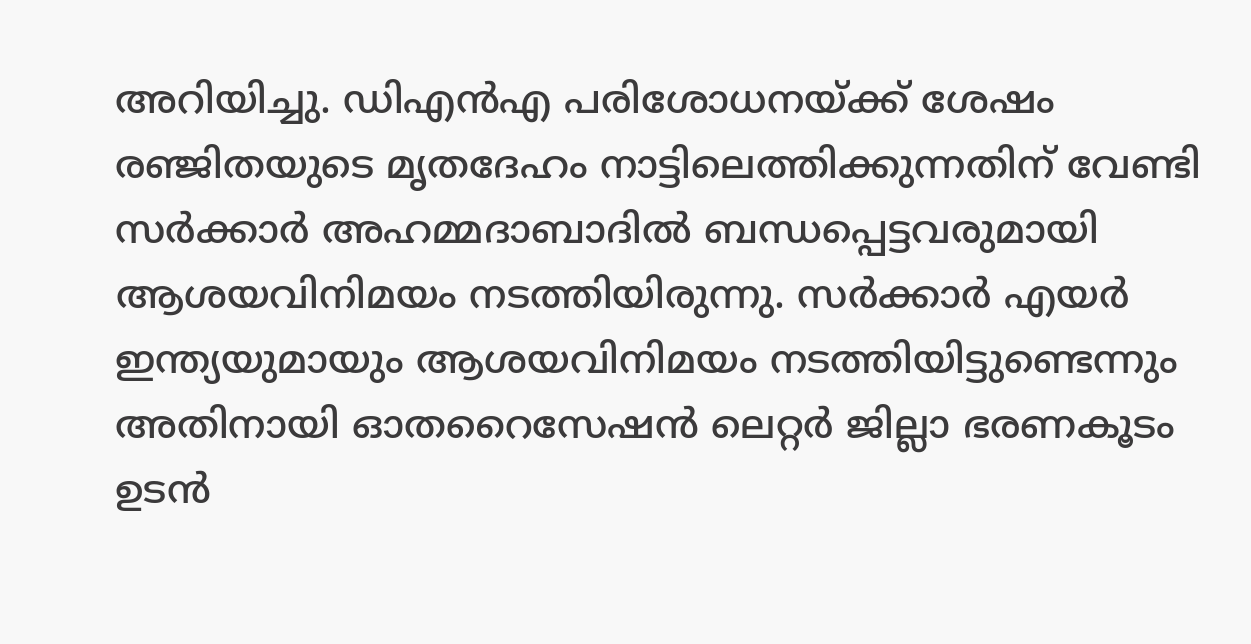അറിയിച്ചു. ഡിഎൻഎ പരിശോധനയ്ക്ക് ശേഷം രഞ്ജിതയുടെ മൃതദേഹം നാട്ടിലെത്തിക്കുന്നതിന് വേണ്ടി സർക്കാർ അഹമ്മദാബാദിൽ ബന്ധപ്പെട്ടവരുമായി ആശയവിനിമയം നടത്തിയിരുന്നു. സർക്കാർ എയർ ഇന്ത്യയുമായും ആശയവിനിമയം നടത്തിയിട്ടുണ്ടെന്നും അതിനായി ഓതറൈസേഷൻ ലെറ്റർ ജില്ലാ ഭരണകൂടം ഉടൻ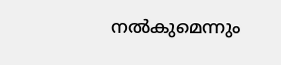നൽകുമെന്നും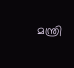മന്ത്രി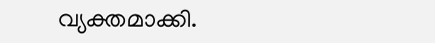വ്യക്തമാക്കി.